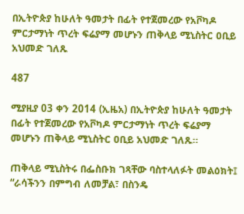በኢትዮጵያ ከሁለት ዓመታት በፊት የተጀመረው የአቮካዶ ምርታማነት ጥረት ፍሬያማ መሆኑን ጠቅላይ ሚኒስትር ዐቢይ አህመድ ገለጹ

487

ሚያዚያ 03 ቀን 2014 (ኢዜአ) በኢትዮጵያ ከሁለት ዓመታት በፊት የተጀመረው የአቮካዶ ምርታማነት ጥረት ፍሬያማ መሆኑን ጠቅላይ ሚኒስትር ዐቢይ አህመድ ገለጹ።

ጠቅላይ ሚኒስትሩ በፌስቡክ ገጻቸው ባስተላለፉት መልዕክት፤ “ራሳችንን በምግብ ለመቻል፣ በስንዴ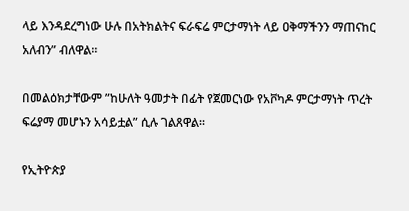ላይ እንዳደረግነው ሁሉ በአትክልትና ፍራፍሬ ምርታማነት ላይ ዐቅማችንን ማጠናከር አለብን” ብለዋል።

በመልዕክታቸውም ”ከሁለት ዓመታት በፊት የጀመርነው የአቮካዶ ምርታማነት ጥረት ፍሬያማ መሆኑን አሳይቷል” ሲሉ ገልጸዋል።

የኢትዮጵያ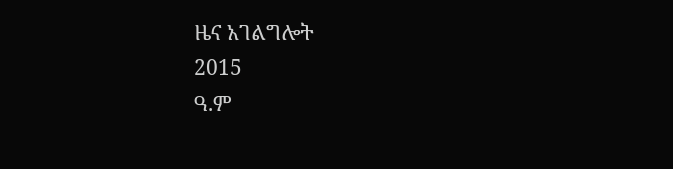ዜና አገልግሎት
2015
ዓ.ም